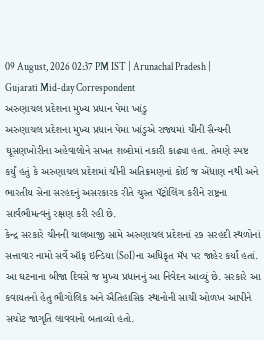09 August, 2026 02:37 PM IST | Arunachal Pradesh | Gujarati Mid-day Correspondent
અરુણાચલ પ્રદેશના મુખ્ય પ્રધાન પેમા ખાંડુ
અરુણાચલ પ્રદેશના મુખ્ય પ્રધાન પેમા ખાંડુએ રાજ્યમાં ચીની સૈન્યની ઘૂસણખોરીના અહેવાલોને સખત શબ્દોમાં નકારી કાઢ્યા હતા. તેમણે સ્પષ્ટ કર્યું હતું કે અરુણાચલ પ્રદેશમાં ચીની અતિક્રમણનાં કોઈ જ એંધાણ નથી અને ભારતીય સેના સરહદનું અસરકારક રીતે ચુસ્ત પૅટ્રોલિંગ કરીને રાષ્ટ્રના સાર્વભૌમત્વનું રક્ષણ કરી રહી છે.
કેન્દ્ર સરકારે ચીનની ચાલબાજી સામે અરુણાચલ પ્રદેશનાં ૨૭ સરહદી સ્થળોનાં સત્તાવાર નામો સર્વે ઑફ ઇન્ડિયા (SoI)ના અધિકૃત મૅપ પર જાહેર કર્યાં હતાં. આ ઘટનાના બીજા દિવસે જ મુખ્ય પ્રધાનનું આ નિવેદન આવ્યું છે. સરકારે આ કવાયતનો હેતુ ભૌગોલિક અને ઐતિહાસિક સ્થાનોની સાચી ઓળખ આપીને સચોટ જાગૃતિ લાવવાનો બતાવ્યો હતો.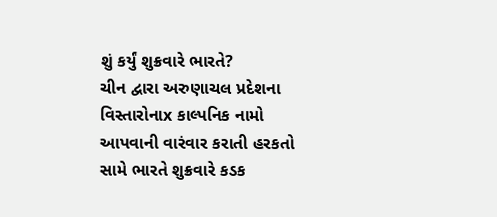શું કર્યું શુક્રવારે ભારતે?
ચીન દ્વારા અરુણાચલ પ્રદેશના વિસ્તારોનાx કાલ્પનિક નામો આપવાની વારંવાર કરાતી હરકતો સામે ભારતે શુક્રવારે કડક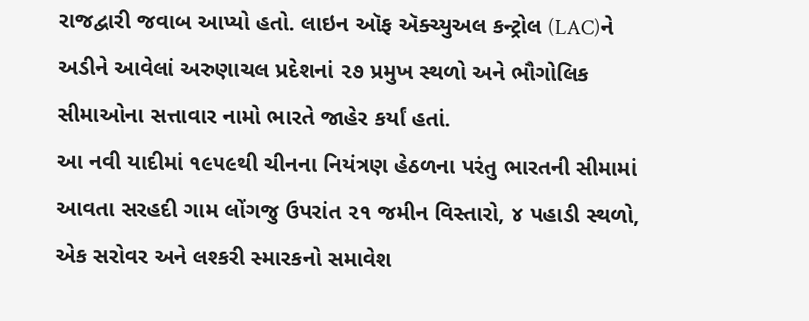રાજદ્વારી જવાબ આપ્યો હતો. લાઇન ઑફ ઍક્ચ્યુઅલ કન્ટ્રોલ (LAC)ને અડીને આવેલાં અરુણાચલ પ્રદેશનાં ૨૭ પ્રમુખ સ્થળો અને ભૌગોલિક સીમાઓના સત્તાવાર નામો ભારતે જાહેર કર્યાં હતાં.
આ નવી યાદીમાં ૧૯૫૯થી ચીનના નિયંત્રણ હેઠળના પરંતુ ભારતની સીમામાં આવતા સરહદી ગામ લોંગજુ ઉપરાંત ૨૧ જમીન વિસ્તારો, ૪ પહાડી સ્થળો, એક સરોવર અને લશ્કરી સ્મારકનો સમાવેશ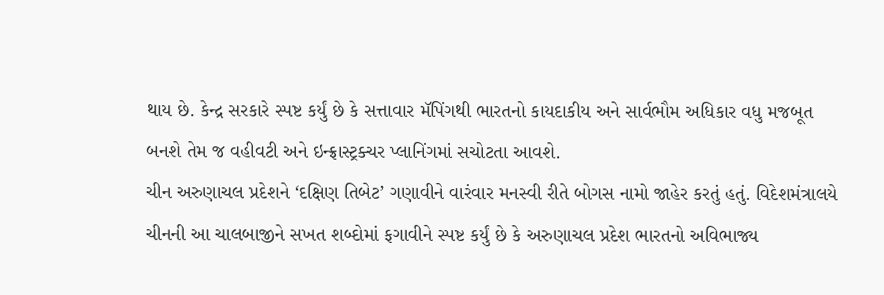થાય છે. કેન્દ્ર સરકારે સ્પષ્ટ કર્યું છે કે સત્તાવાર મૅપિંગથી ભારતનો કાયદાકીય અને સાર્વભૌમ અધિકાર વધુ મજબૂત બનશે તેમ જ વહીવટી અને ઇન્ફ્રાસ્ટ્રક્ચર પ્લાનિંગમાં સચોટતા આવશે.
ચીન અરુણાચલ પ્રદેશને ‘દક્ષિણ તિબેટ’ ગણાવીને વારંવાર મનસ્વી રીતે બોગસ નામો જાહેર કરતું હતું. વિદેશમંત્રાલયે ચીનની આ ચાલબાજીને સખત શબ્દોમાં ફગાવીને સ્પષ્ટ કર્યું છે કે અરુણાચલ પ્રદેશ ભારતનો અવિભાજ્ય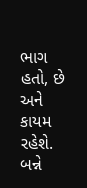ભાગ હતો, છે અને કાયમ રહેશે. બન્ને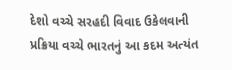દેશો વચ્ચે સરહદી વિવાદ ઉકેલવાની પ્રક્રિયા વચ્ચે ભારતનું આ કદમ અત્યંત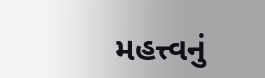મહત્ત્વનું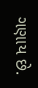ગણાય છે.